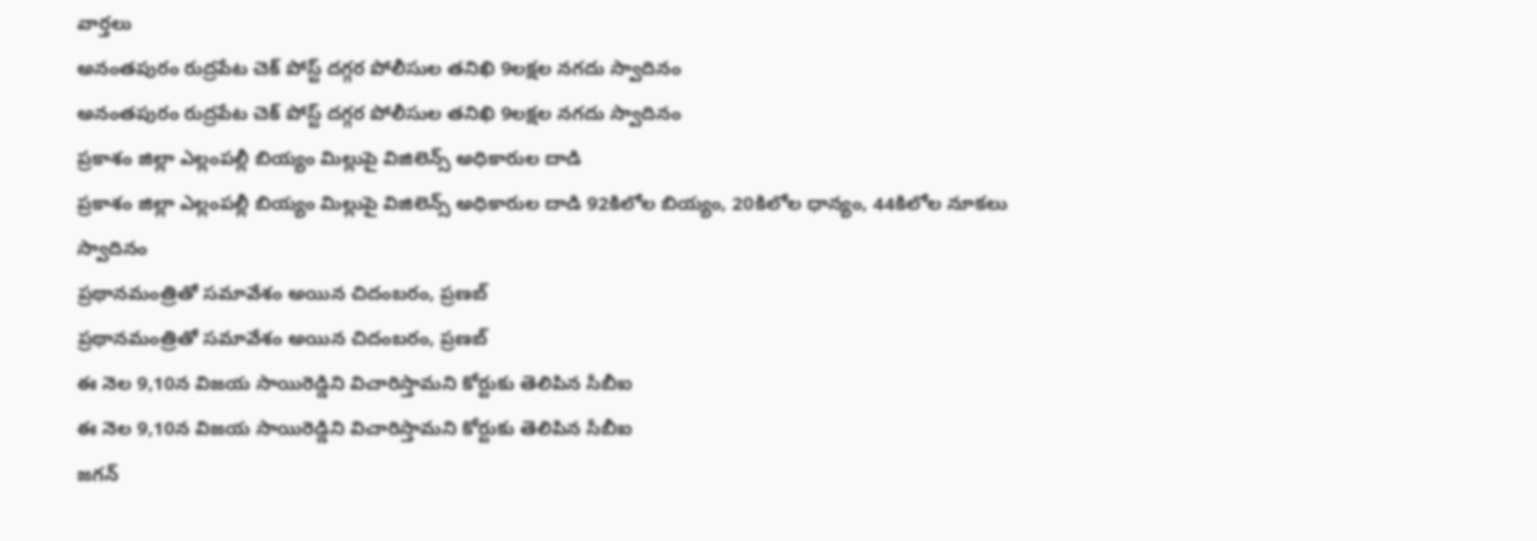వార్తలు
అనంతపురం రుద్రపేట చెక్ పోస్ట్ దగ్గర పోలీసుల తనిఖి 9లక్షల నగదు స్వాదినం
అనంతపురం రుద్రపేట చెక్ పోస్ట్ దగ్గర పోలీసుల తనిఖి 9లక్షల నగదు స్వాదినం
ప్రకాశం జిల్లా ఎల్లంపల్లీ బియ్యం మిల్లుపై విజిలెన్స్ అధికారుల దాడి
ప్రకాశం జిల్లా ఎల్లంపల్లీ బియ్యం మిల్లుపై విజిలెన్స్ అధికారుల దాడి 92కిలోల బియ్యం, 20కిలోల ధాన్యం, 44కిలోల నూకలు స్వాదినం
ప్రథానమంత్రితో సమావేశం అయిన చిదంబరం, ప్రణబ్
ప్రథానమంత్రితో సమావేశం అయిన చిదంబరం, ప్రణబ్
ఈ నెల 9,10న విజయ సాయిరెడ్డిని విచారిస్తామని కోర్టుకు తెలిపిన సీబీఐ
ఈ నెల 9,10న విజయ సాయిరెడ్డిని విచారిస్తామని కోర్టుకు తెలిపిన సీబీఐ
జగన్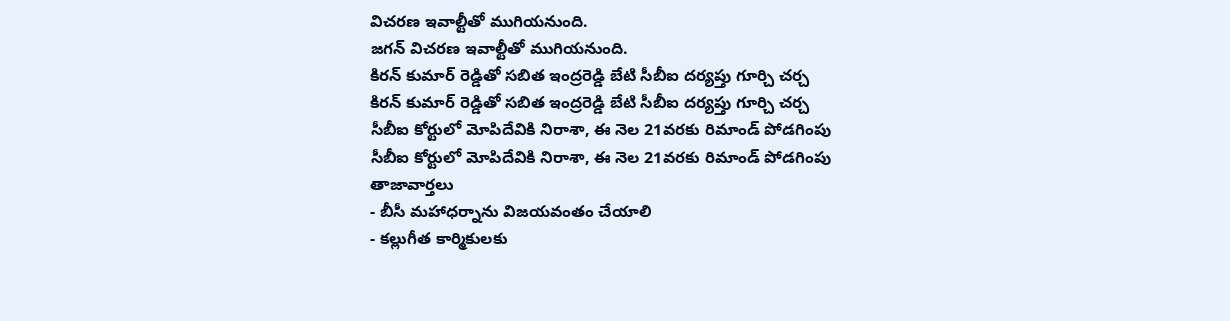విచరణ ఇవాల్టీతో ముగియనుంది.
జగన్ విచరణ ఇవాల్టీతో ముగియనుంది.
కిరన్ కుమార్ రెడ్డితో సబిత ఇంద్రరెడ్డి బేటి సీబీఐ దర్యప్తు గూర్చి చర్చ
కిరన్ కుమార్ రెడ్డితో సబిత ఇంద్రరెడ్డి బేటి సీబీఐ దర్యప్తు గూర్చి చర్చ
సీబీఐ కోర్టులో మోపిదేవికి నిరాశా, ఈ నెల 21వరకు రిమాండ్ పోడగింపు
సీబీఐ కోర్టులో మోపిదేవికి నిరాశా, ఈ నెల 21వరకు రిమాండ్ పోడగింపు
తాజావార్తలు
- బీసీ మహాధర్నాను విజయవంతం చేయాలి
- కల్లుగీత కార్మికులకు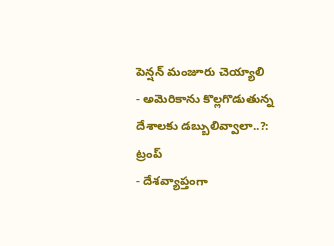పెన్షన్ మంజూరు చెయ్యాలి
- అమెరికాను కొల్లగొడుతున్న దేశాలకు డబ్బులివ్వాలా..?: ట్రంప్
- దేశవ్యాప్తంగా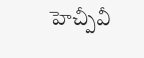హెచ్పీవీ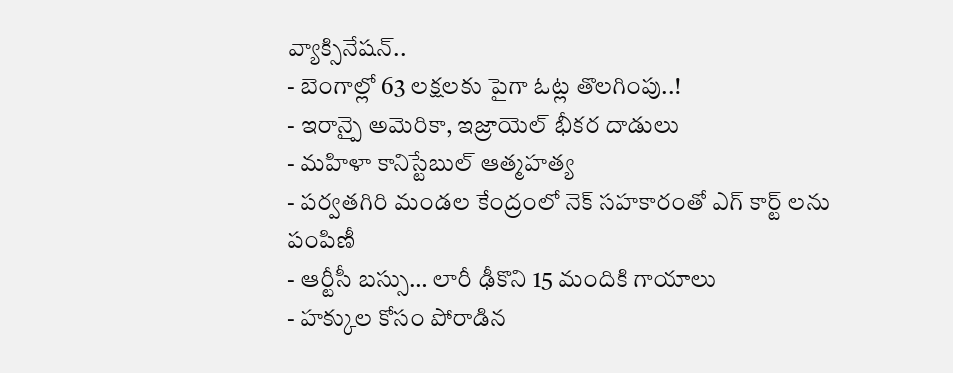వ్యాక్సినేషన్..
- బెంగాల్లో 63 లక్షలకు పైగా ఓట్ల తొలగింపు..!
- ఇరాన్పై అమెరికా, ఇజ్రాయెల్ భీకర దాడులు
- మహిళా కానిస్టేబుల్ ఆత్మహత్య
- పర్వతగిరి మండల కేంద్రంలో నెక్ సహకారంతో ఎగ్ కార్ట్ లను పంపిణీ
- ఆర్టీసీ బస్సు… లారీ ఢీకొని 15 మందికి గాయాలు
- హక్కుల కోసం పోరాడిన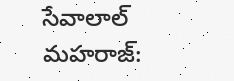సేవాలాల్ మహరాజ్: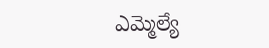ఎమ్మెల్యే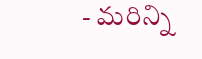- మరిన్ని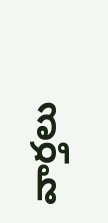వార్తలు